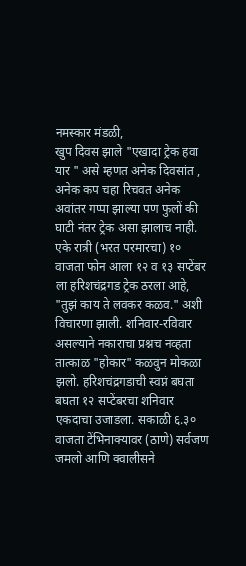नमस्कार मंडळी,
खुप दिवस झाले "एखादा ट्रेक हवा यार " असे म्हणत अनेक दिवसांत , अनेक कप चहा रिचवत अनेक अवांतर गप्पा झाल्या पण फुलों की घाटी नंतर ट्रेक असा झालाच नाही. एके रात्री (भरत परमारचा) १० वाजता फोन आला १२ व १३ सप्टेंबर ला हरिशचंद्रगड ट्रेक ठरला आहे, "तुझं काय ते लवकर कळव." अशी विचारणा झाली. शनिवार-रविवार असल्याने नकाराचा प्रश्नच नव्हता तात्काळ "होकार" कळवुन मोकळा झलो. हरिशचंद्रगडाची स्वप्नं बघता बघता १२ सप्टेंबरचा शनिवार एकदाचा उजाडला. सकाळी ६.३० वाजता टेंभिनाक्यावर (ठाणे) सर्वजण जमलो आणि क्वालीसने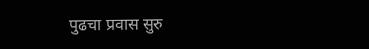पुढचा प्रवास सुरु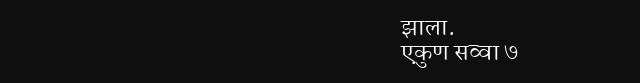झाला.
एकुण सव्वा ७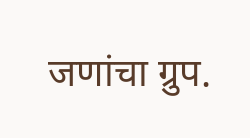जणांचा ग्रुप.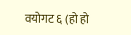वयोगट ६ (हो हो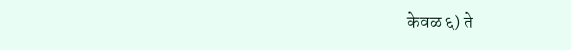केवळ ६) ते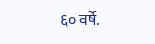६० वर्षे.